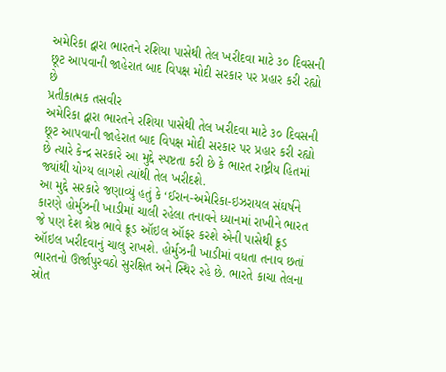અમેરિકા દ્વારા ભારતને રશિયા પાસેથી તેલ ખરીદવા માટે ૩૦ દિવસની છૂટ આપવાની જાહેરાત બાદ વિપક્ષ મોદી સરકાર પર પ્રહાર કરી રહ્યો છે
પ્રતીકાત્મક તસવીર
અમેરિકા દ્વારા ભારતને રશિયા પાસેથી તેલ ખરીદવા માટે ૩૦ દિવસની છૂટ આપવાની જાહેરાત બાદ વિપક્ષ મોદી સરકાર પર પ્રહાર કરી રહ્યો છે ત્યારે કેન્દ્ર સરકારે આ મુદ્દે સ્પષ્ટતા કરી છે કે ભારત રાષ્ટ્રીય હિતમાં જ્યાંથી યોગ્ય લાગશે ત્યાંથી તેલ ખરીદશે.
આ મુદ્દે સરકારે જણાવ્યું હતું કે ‘ઈરાન-અમેરિકા-ઇઝરાયલ સંઘર્ષને કારણે હોર્મુઝની ખાડીમાં ચાલી રહેલા તનાવને ધ્યાનમાં રાખીને ભારત જે પણ દેશ શ્રેષ્ઠ ભાવે ક્રૂડ ઑઇલ ઑફર કરશે એની પાસેથી ક્રૂડ ઑઇલ ખરીદવાનું ચાલુ રાખશે. હોર્મુઝની ખાડીમાં વધતા તનાવ છતાં ભારતનો ઊર્જાપુરવઠો સુરક્ષિત અને સ્થિર રહે છે. ભારતે કાચા તેલના સ્રોત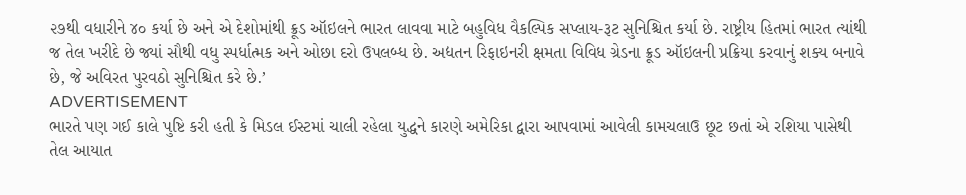૨૭થી વધારીને ૪૦ કર્યા છે અને એ દેશોમાંથી ક્રૂડ ઑઇલને ભારત લાવવા માટે બહુવિધ વૈકલ્પિક સપ્લાય-રૂટ સુનિશ્ચિત કર્યા છે. રાષ્ટ્રીય હિતમાં ભારત ત્યાંથી જ તેલ ખરીદે છે જ્યાં સૌથી વધુ સ્પર્ધાત્મક અને ઓછા દરો ઉપલબ્ધ છે. અદ્યતન રિફાઇનરી ક્ષમતા વિવિધ ગ્રેડના ક્રૂડ ઑઇલની પ્રક્રિયા કરવાનું શક્ય બનાવે છે, જે અવિરત પુરવઠો સુનિશ્ચિત કરે છે.’
ADVERTISEMENT
ભારતે પણ ગઈ કાલે પુષ્ટિ કરી હતી કે મિડલ ઈસ્ટમાં ચાલી રહેલા યુદ્ધને કારણે અમેરિકા દ્વારા આપવામાં આવેલી કામચલાઉ છૂટ છતાં એ રશિયા પાસેથી તેલ આયાત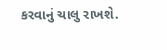કરવાનું ચાલુ રાખશે.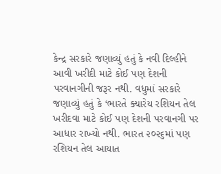કેન્દ્ર સરકારે જણાવ્યું હતું કે નવી દિલ્હીને આવી ખરીદી માટે કોઈ પણ દેશની પરવાનગીની જરૂર નથી. વધુમાં સરકારે જણાવ્યું હતું કે ‘ભારતે ક્યારેય રશિયન તેલ ખરીદવા માટે કોઈ પણ દેશની પરવાનગી પર આધાર રાખ્યો નથી. ભારત ૨૦૨૬માં પણ રશિયન તેલ આયાત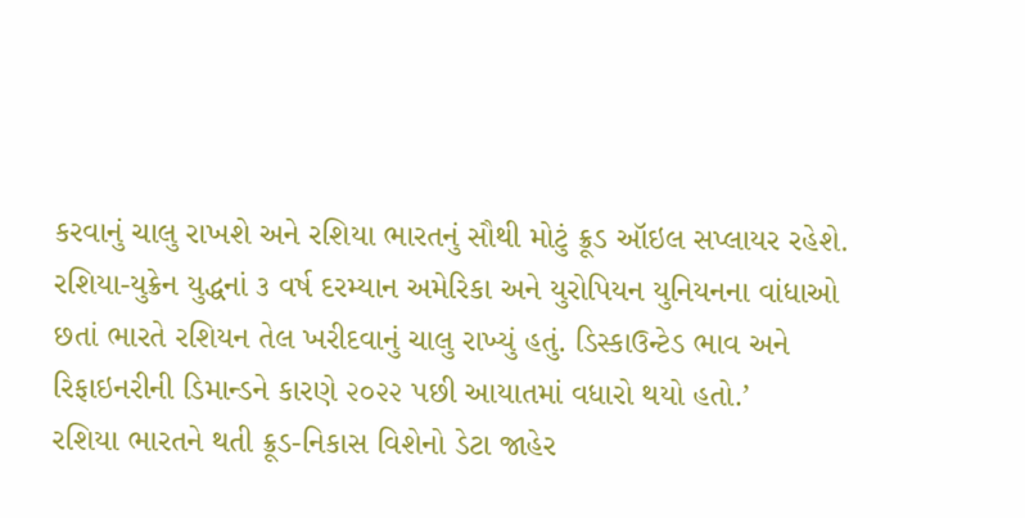કરવાનું ચાલુ રાખશે અને રશિયા ભારતનું સૌથી મોટું ક્રૂડ ઑઇલ સપ્લાયર રહેશે. રશિયા-યુક્રેન યુદ્ધનાં ૩ વર્ષ દરમ્યાન અમેરિકા અને યુરોપિયન યુનિયનના વાંધાઓ છતાં ભારતે રશિયન તેલ ખરીદવાનું ચાલુ રાખ્યું હતું. ડિસ્કાઉન્ટેડ ભાવ અને રિફાઇનરીની ડિમાન્ડને કારણે ૨૦૨૨ પછી આયાતમાં વધારો થયો હતો.’
રશિયા ભારતને થતી ક્રૂડ-નિકાસ વિશેનો ડેટા જાહેર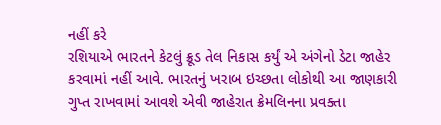નહીં કરે
રશિયાએ ભારતને કેટલું ક્રૂડ તેલ નિકાસ કર્યું એ અંગેનો ડેટા જાહેર કરવામાં નહીં આવે. ભારતનું ખરાબ ઇચ્છતા લોકોથી આ જાણકારી ગુપ્ત રાખવામાં આવશે એવી જાહેરાત ક્રેમલિનના પ્રવક્તા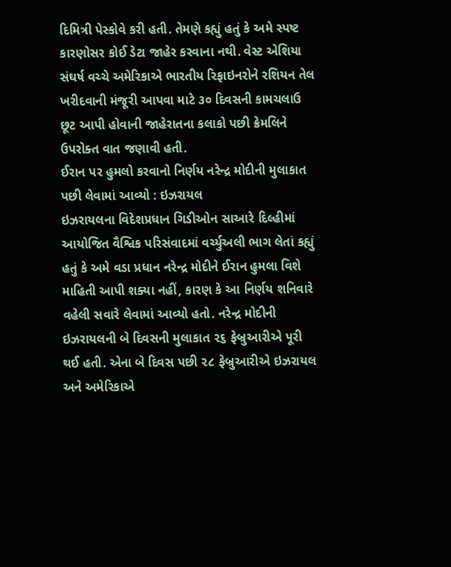દિમિત્રી પેસ્કોવે કરી હતી. તેમણે કહ્યું હતું કે અમે સ્પષ્ટ કારણોસર કોઈ ડેટા જાહેર કરવાના નથી. વેસ્ટ એશિયા સંઘર્ષ વચ્ચે અમેરિકાએ ભારતીય રિફાઇનરોને રશિયન તેલ ખરીદવાની મંજૂરી આપવા માટે ૩૦ દિવસની કામચલાઉ છૂટ આપી હોવાની જાહેરાતના કલાકો પછી ક્રેમલિને ઉપરોક્ત વાત જણાવી હતી.
ઈરાન પર હુમલો કરવાનો નિર્ણય નરેન્દ્ર મોદીની મુલાકાત પછી લેવામાં આવ્યો : ઇઝરાયલ
ઇઝરાયલના વિદેશપ્રધાન ગિડીઓન સાઆરે દિલ્હીમાં આયોજિત વૈશ્વિક પરિસંવાદમાં વર્ચ્યુઅલી ભાગ લેતાં કહ્યું હતું કે અમે વડા પ્રધાન નરેન્દ્ર મોદીને ઈરાન હુમલા વિશે માહિતી આપી શક્યા નહીં, કારણ કે આ નિર્ણય શનિવારે વહેલી સવારે લેવામાં આવ્યો હતો. નરેન્દ્ર મોદીની ઇઝરાયલની બે દિવસની મુલાકાત ૨૬ ફેબ્રુઆરીએ પૂરી થઈ હતી. એના બે દિવસ પછી ૨૮ ફેબ્રુઆરીએ ઇઝરાયલ અને અમેરિકાએ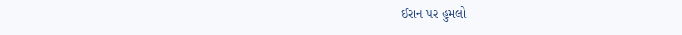ઈરાન પર હુમલો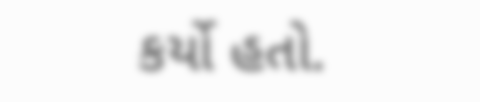કર્યો હતો.